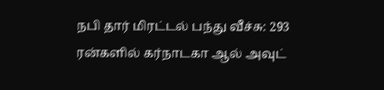நபி தார் மிரட்டல் பந்து வீச்சு: 293 ரன்களில் கர்நாடகா ஆல் அவுட்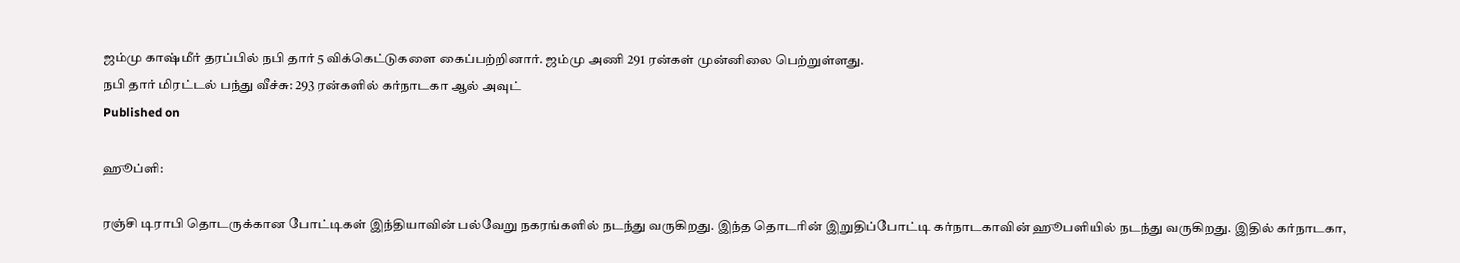ஜம்மு காஷ்மீர் தரப்பில் நபி தார் 5 விக்கெட்டுகளை கைப்பற்றினார். ஜம்மு அணி 291 ரன்கள் முன்னிலை பெற்றுள்ளது.
நபி தார் மிரட்டல் பந்து வீச்சு: 293 ரன்களில் கர்நாடகா ஆல் அவுட்
Published on

ஹூப்ளி:

ரஞ்சி டிராபி தொடருக்கான போட்டிகள் இந்தியாவின் பல்வேறு நகரங்களில் நடந்து வருகிறது. இந்த தொடரின் இறுதிப்போட்டி கர்நாடகாவின் ஹூபளியில் நடந்து வருகிறது. இதில் கர்நாடகா,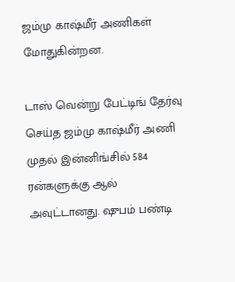ஜம்மு காஷ்மீர் அணிகள் மோதுகின்றன.

டாஸ் வென்று பேட்டிங் தேர்வு செய்த ஜம்மு காஷ்மீர் அணி முதல் இன்னிங்சில் 584 ரன்களுக்கு ஆல் அவுட்டானது. ஷுபம் பண்டி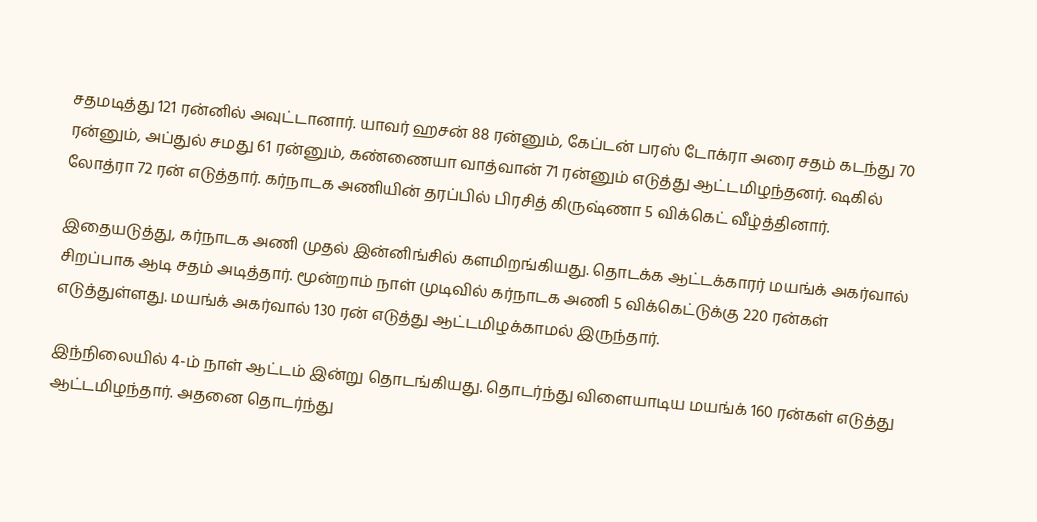சதமடித்து 121 ரன்னில் அவுட்டானார். யாவர் ஹசன் 88 ரன்னும், கேப்டன் பரஸ் டோக்ரா அரை சதம் கடந்து 70 ரன்னும், அப்துல் சமது 61 ரன்னும், கண்ணையா வாத்வான் 71 ரன்னும் எடுத்து ஆட்டமிழந்தனர். ஷகில் லோத்ரா 72 ரன் எடுத்தார். கர்நாடக அணியின் தரப்பில் பிரசித் கிருஷ்ணா 5 விக்கெட் வீழ்த்தினார்.

இதையடுத்து, கர்நாடக அணி முதல் இன்னிங்சில் களமிறங்கியது. தொடக்க ஆட்டக்காரர் மயங்க் அகர்வால் சிறப்பாக ஆடி சதம் அடித்தார். மூன்றாம் நாள் முடிவில் கர்நாடக அணி 5 விக்கெட்டுக்கு 220 ரன்கள் எடுத்துள்ளது. மயங்க் அகர்வால் 130 ரன் எடுத்து ஆட்டமிழக்காமல் இருந்தார்.

இந்நிலையில் 4-ம் நாள் ஆட்டம் இன்று தொடங்கியது. தொடர்ந்து விளையாடிய மயங்க் 160 ரன்கள் எடுத்து ஆட்டமிழந்தார். அதனை தொடர்ந்து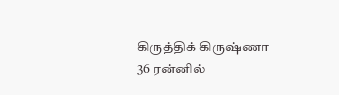கிருத்திக் கிருஷ்ணா 36 ரன்னில்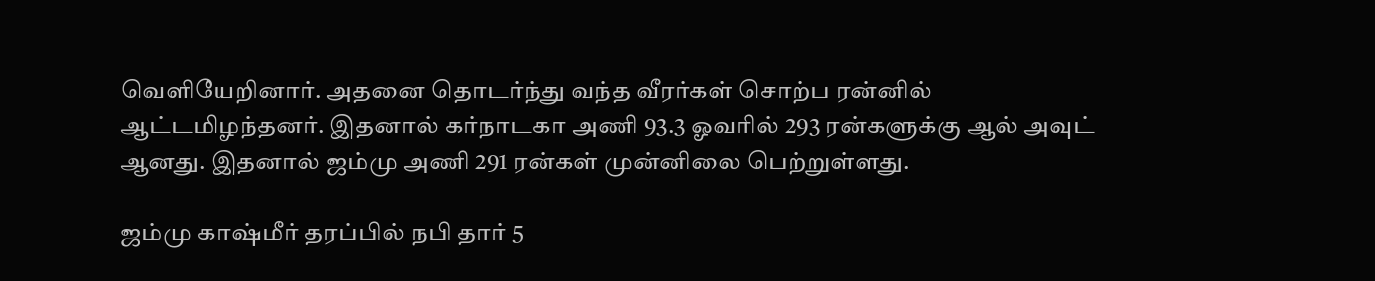வெளியேறினார். அதனை தொடர்ந்து வந்த வீரர்கள் சொற்ப ரன்னில் ஆட்டமிழந்தனர். இதனால் கர்நாடகா அணி 93.3 ஓவரில் 293 ரன்களுக்கு ஆல் அவுட் ஆனது. இதனால் ஜம்மு அணி 291 ரன்கள் முன்னிலை பெற்றுள்ளது.

ஜம்மு காஷ்மீர் தரப்பில் நபி தார் 5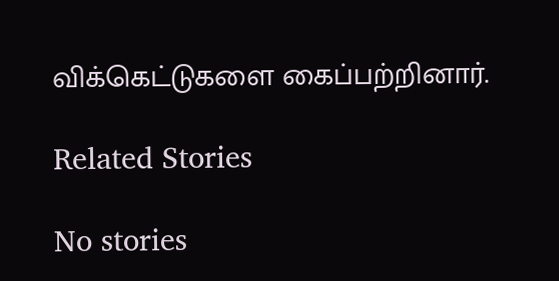விக்கெட்டுகளை கைப்பற்றினார்.

Related Stories

No stories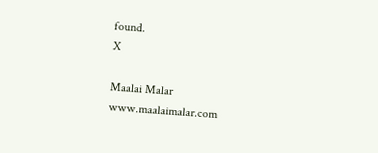found.
X

Maalai Malar
www.maalaimalar.com